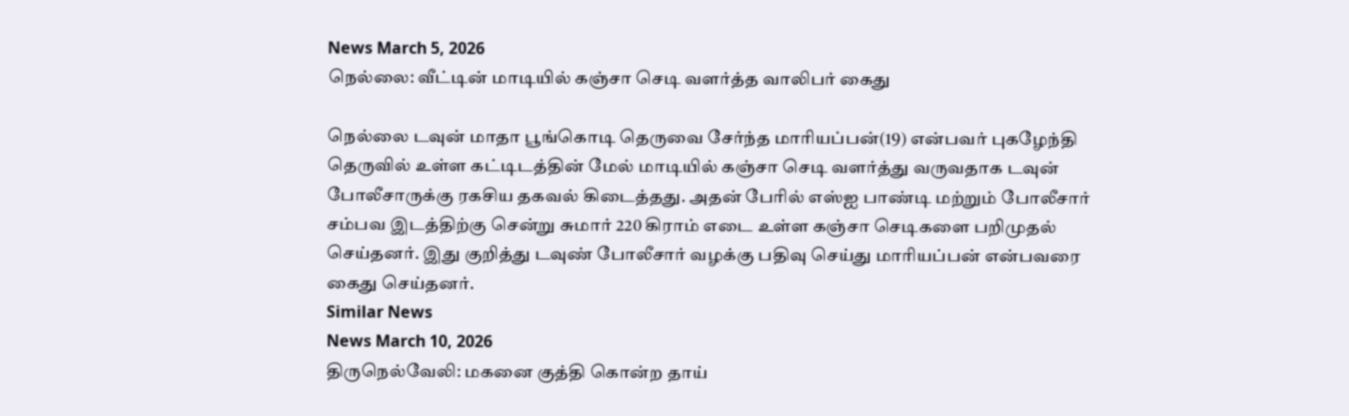News March 5, 2026
நெல்லை: வீட்டின் மாடியில் கஞ்சா செடி வளர்த்த வாலிபர் கைது

நெல்லை டவுன் மாதா பூங்கொடி தெருவை சேர்ந்த மாரியப்பன்(19) என்பவர் புகழேந்தி தெருவில் உள்ள கட்டிடத்தின் மேல் மாடியில் கஞ்சா செடி வளர்த்து வருவதாக டவுன் போலீசாருக்கு ரகசிய தகவல் கிடைத்தது. அதன் பேரில் எஸ்ஐ பாண்டி மற்றும் போலீசார் சம்பவ இடத்திற்கு சென்று சுமார் 220 கிராம் எடை உள்ள கஞ்சா செடிகளை பறிமுதல் செய்தனர். இது குறித்து டவுண் போலீசார் வழக்கு பதிவு செய்து மாரியப்பன் என்பவரை கைது செய்தனர்.
Similar News
News March 10, 2026
திருநெல்வேலி: மகனை குத்தி கொன்ற தாய்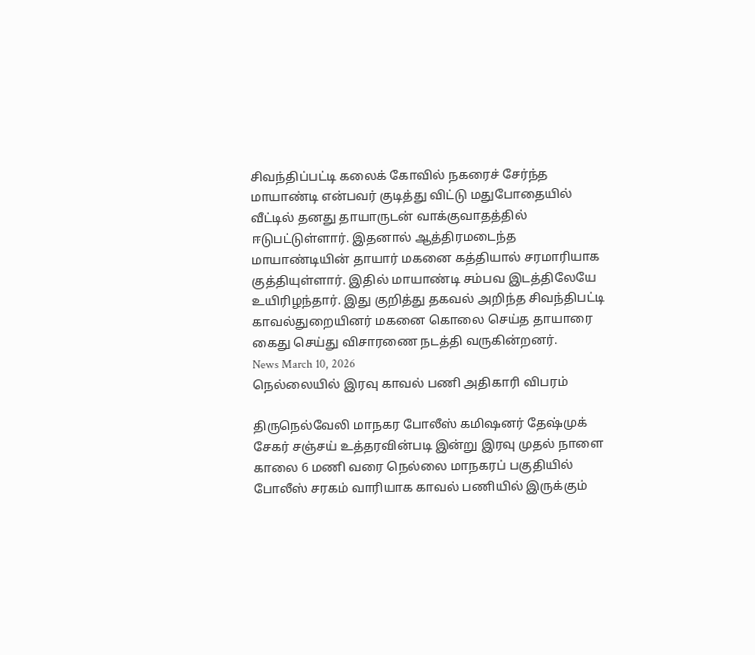சிவந்திப்பட்டி கலைக் கோவில் நகரைச் சேர்ந்த மாயாண்டி என்பவர் குடித்து விட்டு மதுபோதையில் வீட்டில் தனது தாயாருடன் வாக்குவாதத்தில் ஈடுபட்டுள்ளார். இதனால் ஆத்திரமடைந்த மாயாண்டியின் தாயார் மகனை கத்தியால் சரமாரியாக குத்தியுள்ளார். இதில் மாயாண்டி சம்பவ இடத்திலேயே உயிரிழந்தார். இது குறித்து தகவல் அறிந்த சிவந்திபட்டி காவல்துறையினர் மகனை கொலை செய்த தாயாரை கைது செய்து விசாரணை நடத்தி வருகின்றனர்.
News March 10, 2026
நெல்லையில் இரவு காவல் பணி அதிகாரி விபரம்

திருநெல்வேலி மாநகர போலீஸ் கமிஷனர் தேஷ்முக் சேகர் சஞ்சய் உத்தரவின்படி இன்று இரவு முதல் நாளை காலை 6 மணி வரை நெல்லை மாநகரப் பகுதியில் போலீஸ் சரகம் வாரியாக காவல் பணியில் இருக்கும்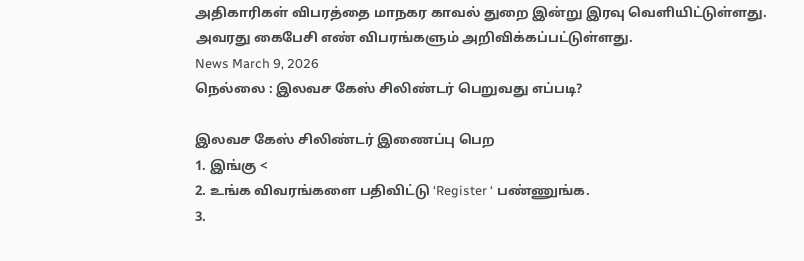அதிகாரிகள் விபரத்தை மாநகர காவல் துறை இன்று இரவு வெளியிட்டுள்ளது. அவரது கைபேசி எண் விபரங்களும் அறிவிக்கப்பட்டுள்ளது.
News March 9, 2026
நெல்லை : இலவச கேஸ் சிலிண்டர் பெறுவது எப்படி?

இலவச கேஸ் சிலிண்டர் இணைப்பு பெற
1. இங்கு <
2. உங்க விவரங்களை பதிவிட்டு ‘Register ‘ பண்ணுங்க.
3.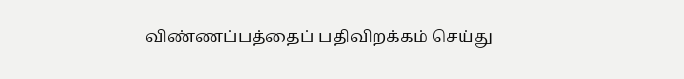விண்ணப்பத்தைப் பதிவிறக்கம் செய்து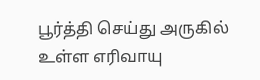பூர்த்தி செய்து அருகில் உள்ள எரிவாயு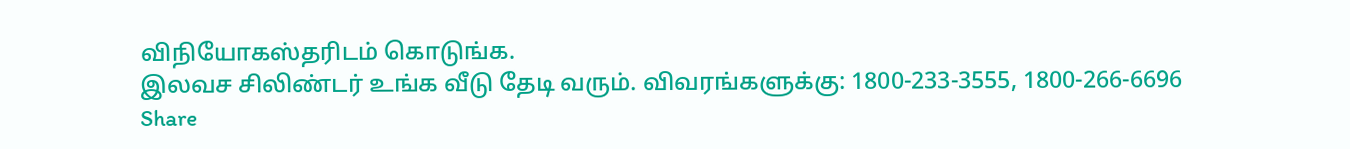விநியோகஸ்தரிடம் கொடுங்க.
இலவச சிலிண்டர் உங்க வீடு தேடி வரும். விவரங்களுக்கு: 1800-233-3555, 1800-266-6696
Share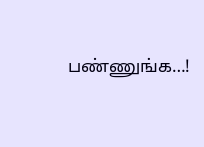பண்ணுங்க…!